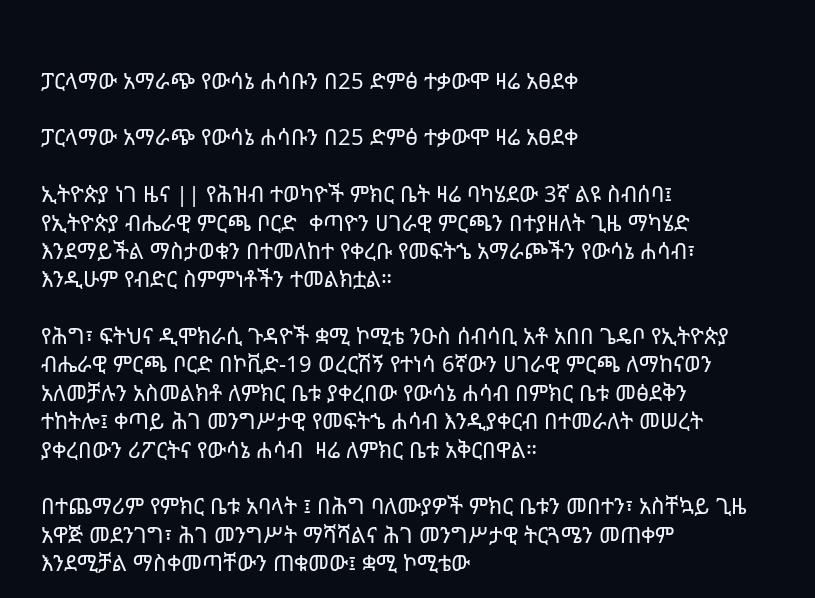ፓርላማው አማራጭ የውሳኔ ሐሳቡን በ25 ድምፅ ተቃውሞ ዛሬ አፀደቀ

ፓርላማው አማራጭ የውሳኔ ሐሳቡን በ25 ድምፅ ተቃውሞ ዛሬ አፀደቀ

ኢትዮጵያ ነገ ዜና || የሕዝብ ተወካዮች ምክር ቤት ዛሬ ባካሄደው 3ኛ ልዩ ስብሰባ፤ የኢትዮጵያ ብሔራዊ ምርጫ ቦርድ  ቀጣዮን ሀገራዊ ምርጫን በተያዘለት ጊዜ ማካሄድ እንደማይችል ማስታወቁን በተመለከተ የቀረቡ የመፍትኄ አማራጮችን የውሳኔ ሐሳብ፣ እንዲሁም የብድር ስምምነቶችን ተመልክቷል።

የሕግ፣ ፍትህና ዲሞክራሲ ጉዳዮች ቋሚ ኮሚቴ ንዑስ ሰብሳቢ አቶ አበበ ጌዴቦ የኢትዮጵያ ብሔራዊ ምርጫ ቦርድ በኮቪድ-19 ወረርሽኝ የተነሳ 6ኛውን ሀገራዊ ምርጫ ለማከናወን አለመቻሉን አስመልክቶ ለምክር ቤቱ ያቀረበው የውሳኔ ሐሳብ በምክር ቤቱ መፅደቅን ተከትሎ፤ ቀጣይ ሕገ መንግሥታዊ የመፍትኄ ሐሳብ እንዲያቀርብ በተመራለት መሠረት ያቀረበውን ሪፖርትና የውሳኔ ሐሳብ  ዛሬ ለምክር ቤቱ አቅርበዋል።

በተጨማሪም የምክር ቤቱ አባላት ፤ በሕግ ባለሙያዎች ምክር ቤቱን መበተን፣ አስቸኳይ ጊዜ አዋጅ መደንገግ፣ ሕገ መንግሥት ማሻሻልና ሕገ መንግሥታዊ ትርጓሜን መጠቀም እንደሚቻል ማስቀመጣቸውን ጠቁመው፤ ቋሚ ኮሚቴው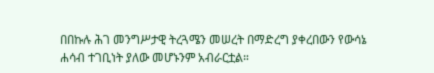በበኩሉ ሕገ መንግሥታዊ ትረጓሜን መሠረት በማድረግ ያቀረበውን የውሳኔ ሐሳብ ተገቢነት ያለው መሆኑንም አብራርቷል።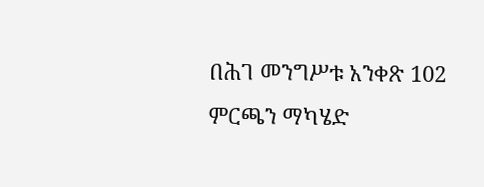በሕገ መንግሥቱ አንቀጽ 102 ምርጫን ማካሄድ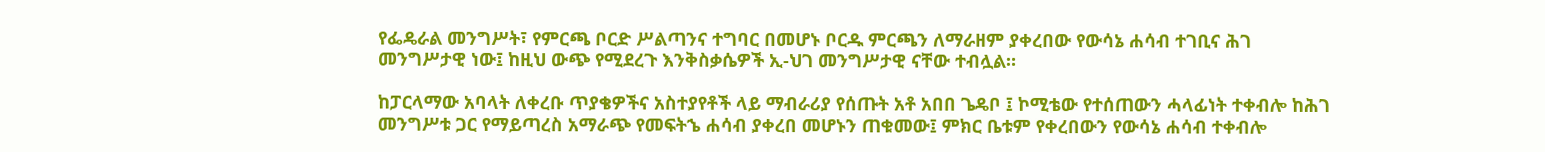የፌዴራል መንግሥት፣ የምርጫ ቦርድ ሥልጣንና ተግባር በመሆኑ ቦርዱ ምርጫን ለማራዘም ያቀረበው የውሳኔ ሐሳብ ተገቢና ሕገ መንግሥታዊ ነው፤ ከዚህ ውጭ የሚደረጉ እንቅስቃሴዎች ኢ-ህገ መንግሥታዊ ናቸው ተብሏል።

ከፓርላማው አባላት ለቀረቡ ጥያቄዎችና አስተያየቶች ላይ ማብራሪያ የሰጡት አቶ አበበ ጌዴቦ ፤ ኮሚቴው የተሰጠውን ሓላፊነት ተቀብሎ ከሕገ መንግሥቱ ጋር የማይጣረስ አማራጭ የመፍትኄ ሐሳብ ያቀረበ መሆኑን ጠቁመው፤ ምክር ቤቱም የቀረበውን የውሳኔ ሐሳብ ተቀብሎ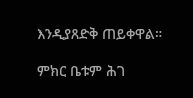እንዲያጸድቅ ጠይቀዋል።

ምክር ቤቱም ሕገ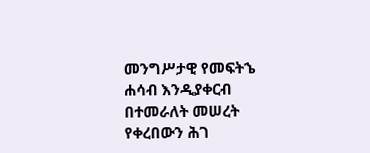መንግሥታዊ የመፍትኄ ሐሳብ እንዲያቀርብ በተመራለት መሠረት የቀረበውን ሕገ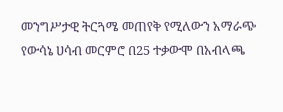መንግሥታዊ ትርጓሜ መጠየቅ የሚለውን አማራጭ የውሳኔ ሀሳብ መርምሮ በ25 ተቃውሞ በአብላጫ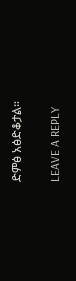ድምፅ አፅድቆታል።

LEAVE A REPLY